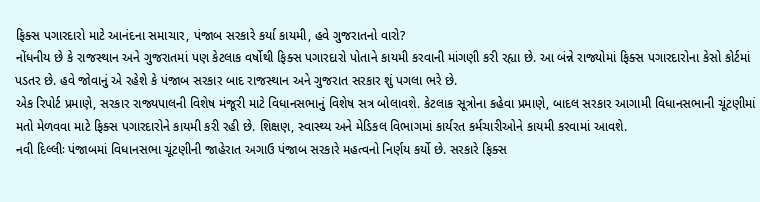ફિક્સ પગારદારો માટે આનંદના સમાચાર, પંજાબ સરકારે કર્યા કાયમી, હવે ગુજરાતનો વારો?
નોંધનીય છે કે રાજસ્થાન અને ગુજરાતમાં પણ કેટલાક વર્ષોથી ફિક્સ પગારદારો પોતાને કાયમી કરવાની માંગણી કરી રહ્યા છે. આ બંન્ને રાજ્યોમાં ફિક્સ પગારદારોના કેસો કોર્ટમાં પડતર છે. હવે જોવાનું એ રહેશે કે પંજાબ સરકાર બાદ રાજસ્થાન અને ગુજરાત સરકાર શું પગલા ભરે છે.
એક રિપોર્ટ પ્રમાણે, સરકાર રાજ્યપાલની વિશેષ મંજૂરી માટે વિધાનસભાનું વિશેષ સત્ર બોલાવશે. કેટલાક સૂત્રોના કહેવા પ્રમાણે, બાદલ સરકાર આગામી વિધાનસભાની ચૂંટણીમાં મતો મેળવવા માટે ફિક્સ પગારદારોને કાયમી કરી રહી છે. શિક્ષણ, સ્વાસ્થ્ય અને મેડિકલ વિભાગમાં કાર્યરત કર્મચારીઓને કાયમી કરવામાં આવશે.
નવી દિલ્લીઃ પંજાબમાં વિધાનસભા ચૂંટણીની જાહેરાત અગાઉ પંજાબ સરકારે મહત્વનો નિર્ણય કર્યો છે. સરકારે ફિક્સ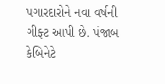પગારદારોને નવા વર્ષની ગીફ્ટ આપી છે. પંજાબ કેબિનેટે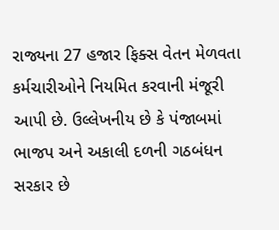રાજ્યના 27 હજાર ફિક્સ વેતન મેળવતા કર્મચારીઓને નિયમિત કરવાની મંજૂરી આપી છે. ઉલ્લેખનીય છે કે પંજાબમાં ભાજપ અને અકાલી દળની ગઠબંધન સરકાર છે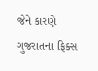જેને કારણે ગુજરાતના ફિક્સ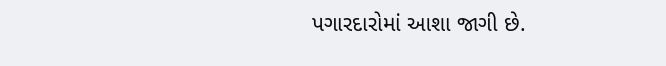પગારદારોમાં આશા જાગી છે.